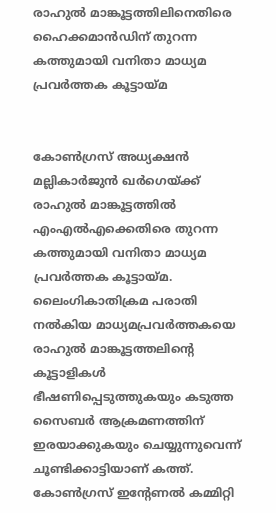രാഹുല്‍ മാങ്കൂട്ടത്തിലിനെതിരെ ഹൈക്കമാന്‍ഡിന് തുറന്ന കത്തുമായി വനിതാ മാധ്യമ പ്രവര്‍ത്തക കൂട്ടായ്മ


കോണ്‍ഗ്രസ് അധ്യക്ഷന്‍ മല്ലികാര്‍ജുന്‍ ഖര്‍ഗെയ്ക്ക് രാഹുല്‍ മാങ്കൂട്ടത്തില്‍ എംഎല്‍എക്കെതിരെ തുറന്ന കത്തുമായി വനിതാ മാധ്യമ പ്രവര്‍ത്തക കൂട്ടായ്മ. ലൈംഗികാതിക്രമ പരാതി നല്‍കിയ മാധ്യമപ്രവര്‍ത്തകയെ രാഹുല്‍ മാങ്കൂട്ടത്തലിന്റെ കൂട്ടാളികള്‍ ഭീഷണിപ്പെടുത്തുകയും കടുത്ത സൈബര്‍ ആക്രമണത്തിന് ഇരയാക്കുകയും ചെയ്യുന്നുവെന്ന് ചൂണ്ടിക്കാട്ടിയാണ് കത്ത്. കോണ്‍ഗ്രസ് ഇന്റേണല്‍ കമ്മിറ്റി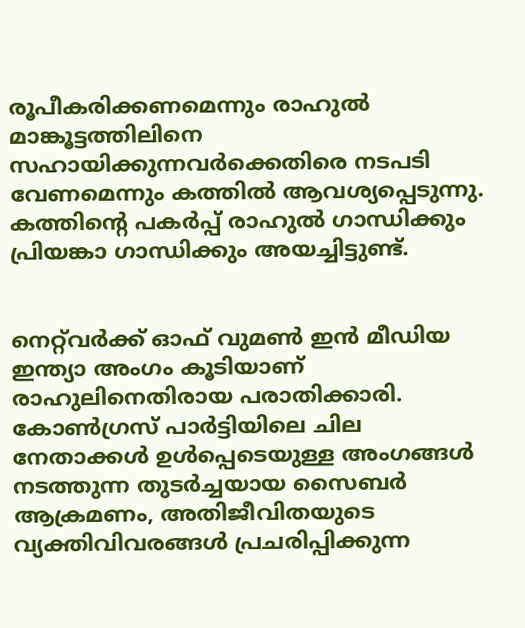രൂപീകരിക്കണമെന്നും രാഹുല്‍ മാങ്കൂട്ടത്തിലിനെ സഹായിക്കുന്നവര്‍ക്കെതിരെ നടപടി വേണമെന്നും കത്തില്‍ ആവശ്യപ്പെടുന്നു. കത്തിന്റെ പകര്‍പ്പ് രാഹുല്‍ ഗാന്ധിക്കും പ്രിയങ്കാ ഗാന്ധിക്കും അയച്ചിട്ടുണ്ട്.


നെറ്റ്‌വര്‍ക്ക് ഓഫ് വുമണ്‍ ഇന്‍ മീഡിയ ഇന്ത്യാ അംഗം കൂടിയാണ് രാഹുലിനെതിരായ പരാതിക്കാരി. കോണ്‍ഗ്രസ് പാര്‍ട്ടിയിലെ ചില നേതാക്കള്‍ ഉള്‍പ്പെടെയുള്ള അംഗങ്ങള്‍ നടത്തുന്ന തുടര്‍ച്ചയായ സൈബര്‍ ആക്രമണം, അതിജീവിതയുടെ വ്യക്തിവിവരങ്ങള്‍ പ്രചരിപ്പിക്കുന്ന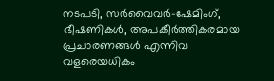നടപടി, സര്‍വൈവര്‍-ഷേമിംഗ്, ഭീഷണികള്‍, അപകീര്‍ത്തികരമായ പ്രചാരണങ്ങള്‍ എന്നിവ വളരെയധികം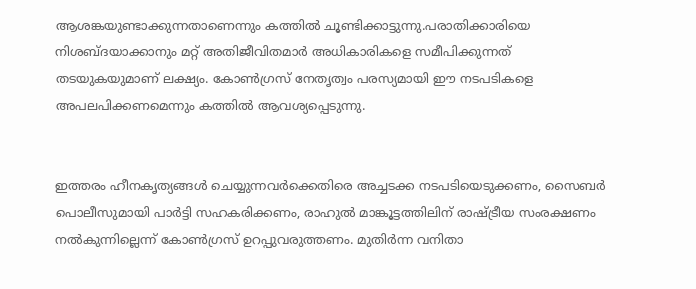ആശങ്കയുണ്ടാക്കുന്നതാണെന്നും കത്തില്‍ ചൂണ്ടിക്കാട്ടുന്നു.പരാതിക്കാരിയെ നിശബ്ദയാക്കാനും മറ്റ് അതിജീവിതമാര്‍ അധികാരികളെ സമീപിക്കുന്നത് തടയുകയുമാണ് ലക്ഷ്യം. കോണ്‍ഗ്രസ് നേതൃത്വം പരസ്യമായി ഈ നടപടികളെ അപലപിക്കണമെന്നും കത്തില്‍ ആവശ്യപ്പെടുന്നു.


ഇത്തരം ഹീനകൃത്യങ്ങള്‍ ചെയ്യുന്നവര്‍ക്കെതിരെ അച്ചടക്ക നടപടിയെടുക്കണം, സൈബര്‍ പൊലീസുമായി പാര്‍ട്ടി സഹകരിക്കണം, രാഹുല്‍ മാങ്കൂട്ടത്തിലിന് രാഷ്ട്രീയ സംരക്ഷണം നല്‍കുന്നില്ലെന്ന് കോണ്‍ഗ്രസ് ഉറപ്പുവരുത്തണം. മുതിര്‍ന്ന വനിതാ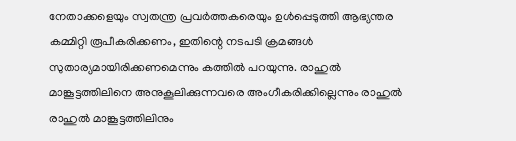നേതാക്കളെയും സ്വതന്ത്ര പ്രവര്‍ത്തകരെയും ഉള്‍പ്പെടുത്തി ആഭ്യന്തര കമ്മിറ്റി രൂപീകരിക്കണം, ഇതിന്റെ നടപടി ക്രമങ്ങള്‍ സുതാര്യമായിരിക്കണമെന്നും കത്തില്‍ പറയുന്നു. രാഹുല്‍ മാങ്കൂട്ടത്തിലിനെ അനുകൂലിക്കുന്നവരെ അംഗീകരിക്കില്ലെന്നും രാഹുല്‍ രാഹുല്‍ മാങ്കൂട്ടത്തിലിനും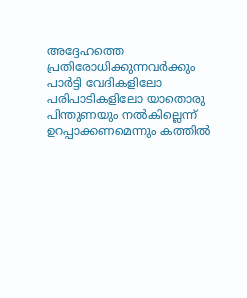അദ്ദേഹത്തെ പ്രതിരോധിക്കുന്നവര്‍ക്കും പാര്‍ട്ടി വേദികളിലോ പരിപാടികളിലോ യാതൊരു പിന്തുണയും നല്‍കില്ലെന്ന് ഉറപ്പാക്കണമെന്നും കത്തില്‍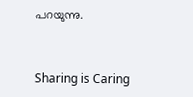പറയുന്നു.



Sharing is Caring